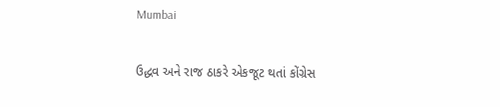Mumbai

ઉદ્ધવ અને રાજ ઠાકરે એકજૂટ થતાં કોંગ્રેસ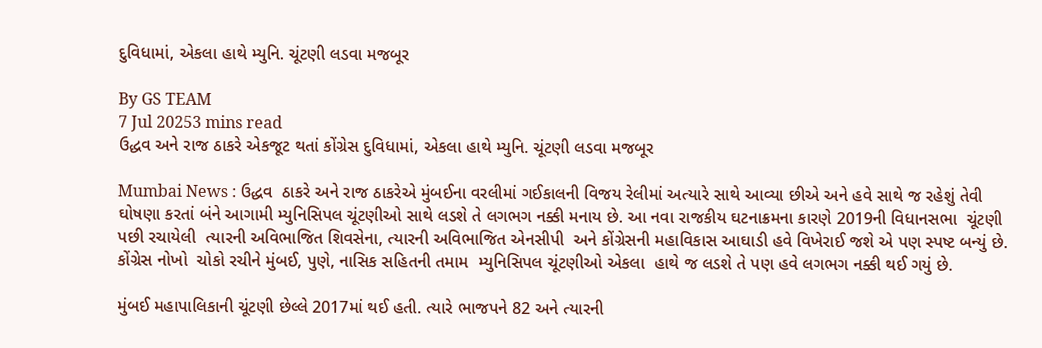દુવિધામાં, એકલા હાથે મ્યુનિ. ચૂંટણી લડવા મજબૂર

By GS TEAM
7 Jul 20253 mins read
ઉદ્ધવ અને રાજ ઠાકરે એકજૂટ થતાં કોંગ્રેસ દુવિધામાં, એકલા હાથે મ્યુનિ. ચૂંટણી લડવા મજબૂર

Mumbai News : ઉદ્ધવ  ઠાકરે અને રાજ ઠાકરેએ મુંબઈના વરલીમાં ગઈકાલની વિજય રેલીમાં અત્યારે સાથે આવ્યા છીએ અને હવે સાથે જ રહેશું તેવી  ઘોષણા કરતાં બંને આગામી મ્યુનિસિપલ ચૂંટણીઓ સાથે લડશે તે લગભગ નક્કી મનાય છે. આ નવા રાજકીય ઘટનાક્રમના કારણે 2019ની વિધાનસભા  ચૂંટણી પછી રચાયેલી  ત્યારની અવિભાજિત શિવસેના, ત્યારની અવિભાજિત એનસીપી  અને કોંગ્રેસની મહાવિકાસ આઘાડી હવે વિખેરાઈ જશે એ પણ સ્પષ્ટ બન્યું છે. કોંગ્રેસ નોખો  ચોકો રચીને મુંબઈ, પુણે, નાસિક સહિતની તમામ  મ્યુનિસિપલ ચૂંટણીઓ એકલા  હાથે જ લડશે તે પણ હવે લગભગ નક્કી થઈ ગયું છે.

મુંબઈ મહાપાલિકાની ચૂંટણી છેલ્લે 2017માં થઈ હતી. ત્યારે ભાજપને 82 અને ત્યારની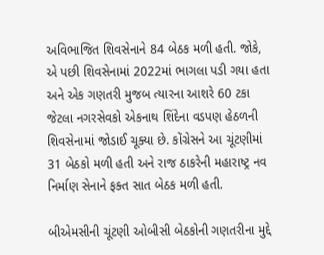અવિભાજિત શિવસેનાને 84 બેઠક મળી હતી. જોકે, એ પછી શિવસેનામાં 2022માં ભાગલા પડી ગયા હતા અને એક ગણતરી મુજબ ત્યારના આશરે 60 ટકા જેટલા નગરસેવકો એકનાથ શિંદેના વડપણ હેઠળની શિવસેનામાં જોડાઈ ચૂક્યા છે. કોંગ્રેસને આ ચૂંટણીમાં 31 બેઠકો મળી હતી અને રાજ ઠાકરેની મહારાષ્ટ્ર નવ નિર્માણ સેનાને ફક્ત સાત બેઠક મળી હતી.

બીએમસીની ચૂંટણી ઓબીસી બેઠકોની ગણતરીના મુદ્દે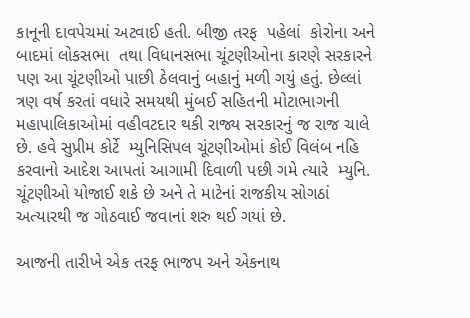કાનૂની દાવપેચમાં અટવાઈ હતી. બીજી તરફ  પહેલાં  કોરોના અને બાદમાં લોકસભા  તથા વિધાનસભા ચૂંટણીઓના કારણે સરકારને પણ આ ચૂંટણીઓ પાછી ઠેલવાનું બહાનું મળી ગયું હતું. છેલ્લાં ત્રણ વર્ષ કરતાં વધારે સમયથી મુંબઈ સહિતની મોટાભાગની મહાપાલિકાઓમાં વહીવટદાર થકી રાજ્ય સરકારનું જ રાજ ચાલે છે. હવે સુપ્રીમ કોર્ટે  મ્યુનિસિપલ ચૂંટણીઓમાં કોઈ વિલંબ નહિ કરવાનો આદેશ આપતાં આગામી દિવાળી પછી ગમે ત્યારે  મ્યુનિ. ચૂંટણીઓ યોજાઈ શકે છે અને તે માટેનાં રાજકીય સોગઠાં અત્યારથી જ ગોઠવાઈ જવાનાં શરુ થઈ ગયાં છે.

આજની તારીખે એક તરફ ભાજપ અને એકનાથ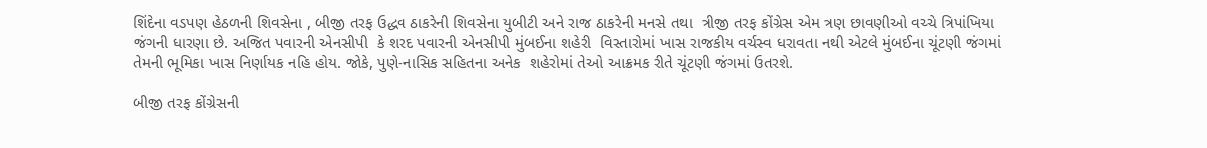શિંદેના વડપણ હેઠળની શિવસેના , બીજી તરફ ઉદ્ધવ ઠાકરેની શિવસેના યુબીટી અને રાજ ઠાકરેની મનસે તથા  ત્રીજી તરફ કોંગ્રેસ એમ ત્રણ છાવણીઓ વચ્ચે ત્રિપાંખિયા જંગની ધારણા છે. અજિત પવારની એનસીપી  કે શરદ પવારની એનસીપી મુંબઈના શહેરી  વિસ્તારોમાં ખાસ રાજકીય વર્ચસ્વ ધરાવતા નથી એટલે મુંબઈના ચૂંટણી જંગમાં તેમની ભૂમિકા ખાસ નિર્ણાયક નહિ હોય. જોકે, પુણે-નાસિક સહિતના અનેક  શહેરોમાં તેઓ આક્રમક રીતે ચૂંટણી જંગમાં ઉતરશે.

બીજી તરફ કોંગ્રેસની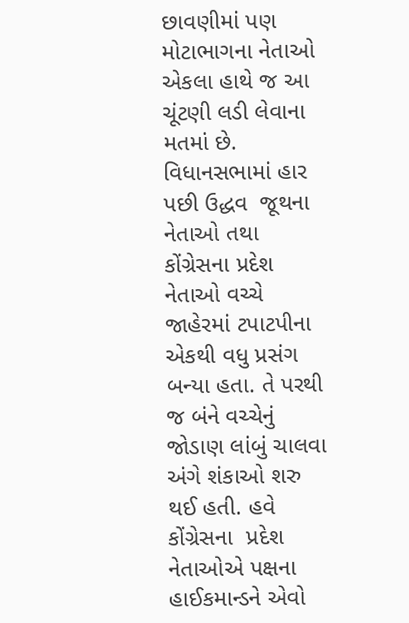છાવણીમાં પણ મોટાભાગના નેતાઓ એકલા હાથે જ આ ચૂંટણી લડી લેવાના મતમાં છે. વિધાનસભામાં હાર પછી ઉદ્ધવ  જૂથના નેતાઓ તથા કોંગ્રેસના પ્રદેશ નેતાઓ વચ્ચે જાહેરમાં ટપાટપીના એકથી વધુ પ્રસંગ બન્યા હતા. તે પરથી જ બંને વચ્ચેનું જોડાણ લાંબું ચાલવા અંગે શંકાઓ શરુ  થઈ હતી. હવે કોંગ્રેસના  પ્રદેશ નેતાઓએ પક્ષના હાઈકમાન્ડને એવો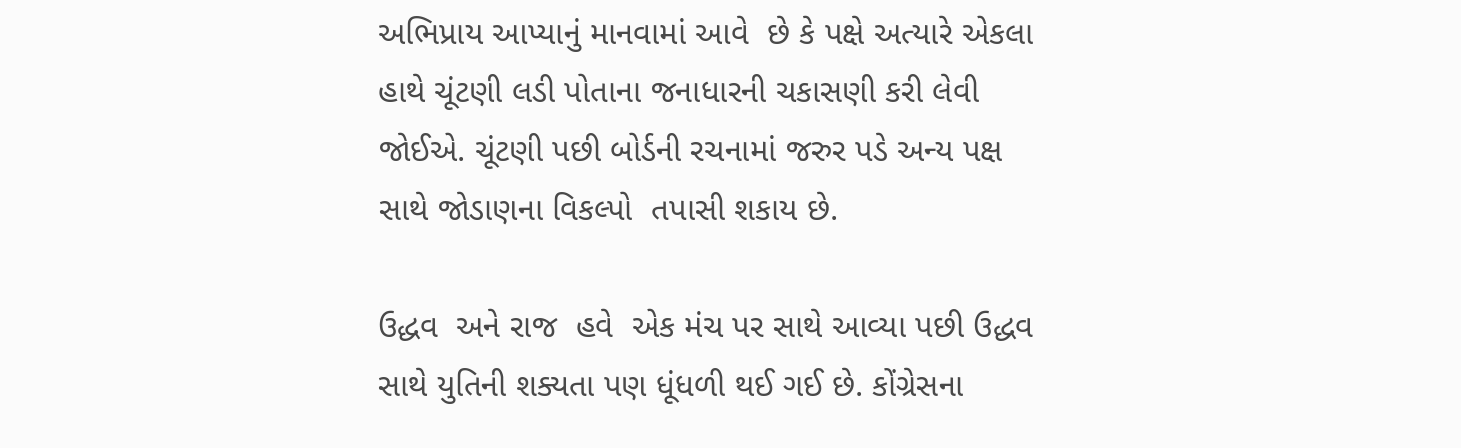અભિપ્રાય આપ્યાનું માનવામાં આવે  છે કે પક્ષે અત્યારે એકલા હાથે ચૂંટણી લડી પોતાના જનાધારની ચકાસણી કરી લેવી જોઈએ. ચૂંટણી પછી બોર્ડની રચનામાં જરુર પડે અન્ય પક્ષ સાથે જોડાણના વિકલ્પો  તપાસી શકાય છે.

ઉદ્ધવ  અને રાજ  હવે  એક મંચ પર સાથે આવ્યા પછી ઉદ્ધવ સાથે યુતિની શક્યતા પણ ધૂંધળી થઈ ગઈ છે. કોંગ્રેસના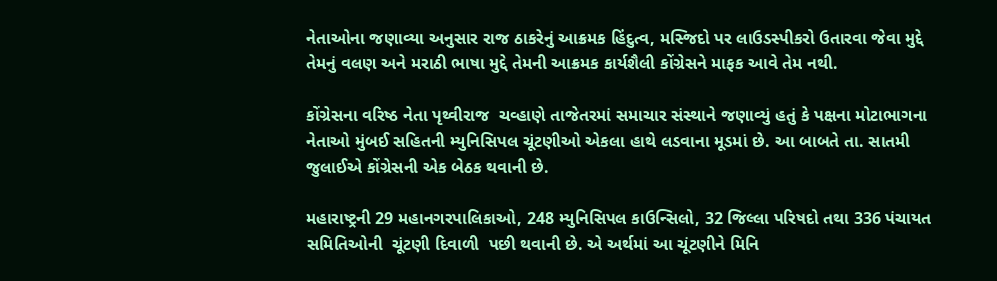નેતાઓના જણાવ્યા અનુસાર રાજ ઠાકરેનું આક્રમક હિંદુત્વ, મસ્જિદો પર લાઉડસ્પીકરો ઉતારવા જેવા મુદ્દે તેમનું વલણ અને મરાઠી ભાષા મુદ્દે તેમની આક્રમક કાર્યશૈલી કોંગ્રેસને માફક આવે તેમ નથી.

કોંગ્રેસના વરિષ્ઠ નેતા પૃથ્વીરાજ  ચવ્હાણે તાજેતરમાં સમાચાર સંસ્થાને જણાવ્યું હતું કે પક્ષના મોટાભાગના નેતાઓ મુંબઈ સહિતની મ્યુનિસિપલ ચૂંટણીઓ એકલા હાથે લડવાના મૂડમાં છે. આ બાબતે તા. સાતમી જુલાઈએ કોંગ્રેસની એક બેઠક થવાની છે.

મહારાષ્ટ્રની 29 મહાનગરપાલિકાઓ, 248 મ્યુનિસિપલ કાઉન્સિલો, 32 જિલ્લા પરિષદો તથા 336 પંચાયત  સમિતિઓની  ચૂંટણી દિવાળી  પછી થવાની છે. એ અર્થમાં આ ચૂંટણીને મિનિ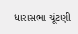ધારાસભા ચૂંટણી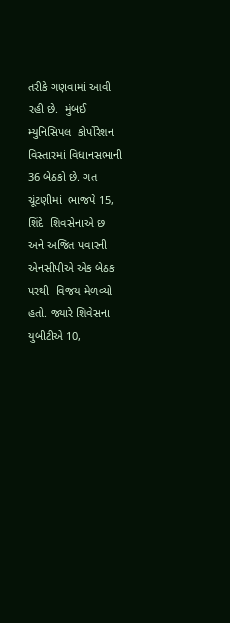તરીકે ગણવામાં આવી રહી છે.  મુંબઈ મ્યુનિસિપલ  કોર્પોરેશન  વિસ્તારમાં વિધાનસભાની 36 બેઠકો છે. ગત  ચૂંટણીમાં  ભાજપે 15, શિંદે  શિવસેનાએ છ અને અજિત પવારની એનસીપીએ એક બેઠક પરથી  વિજય મેળવ્યો હતો. જ્યારે શિવેસના યુબીટીએ 10,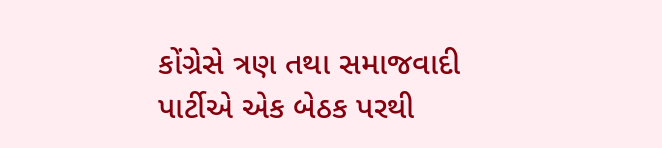કોંગ્રેસે ત્રણ તથા સમાજવાદી  પાર્ટીએ એક બેઠક પરથી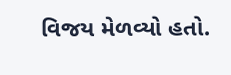વિજય મેળવ્યો હતો.